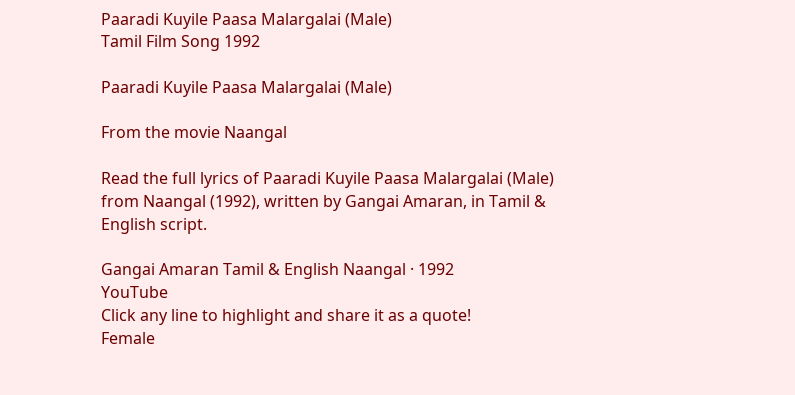Paaradi Kuyile Paasa Malargalai (Male)
Tamil Film Song 1992

Paaradi Kuyile Paasa Malargalai (Male)

From the movie Naangal

Read the full lyrics of Paaradi Kuyile Paasa Malargalai (Male) from Naangal (1992), written by Gangai Amaran, in Tamil & English script.

Gangai Amaran Tamil & English Naangal · 1992
YouTube
Click any line to highlight and share it as a quote!
Female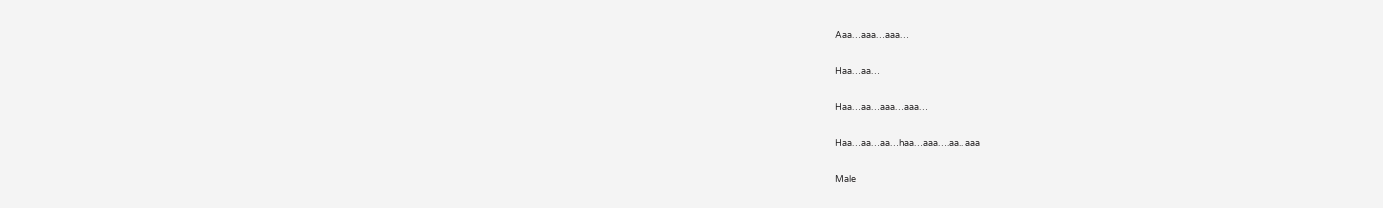Aaa…aaa…aaa…

Haa…aa…

Haa…aa…aaa…aaa…

Haa…aa…aa…haa…aaa….aa.. aaa

Male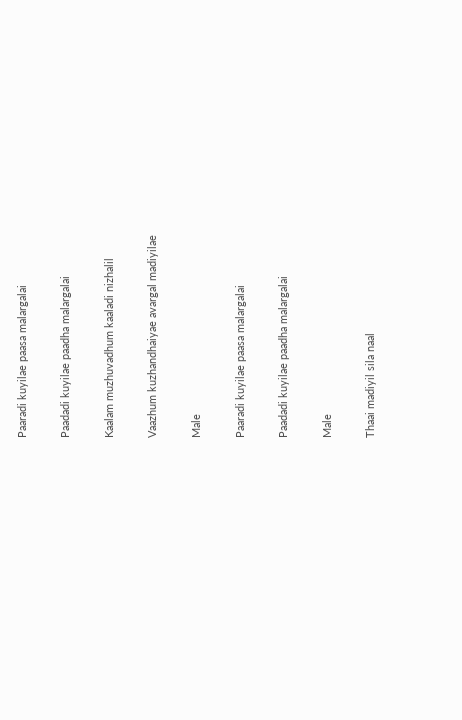Paaradi kuyilae paasa malargalai

Paadadi kuyilae paadha malargalai

Kaalam muzhuvadhum kaaladi nizhalil

Vaazhum kuzhandhaiyae avargal madiyilae

Male

Paaradi kuyilae paasa malargalai

Paadadi kuyilae paadha malargalai

Male

Thaai madiyil sila naal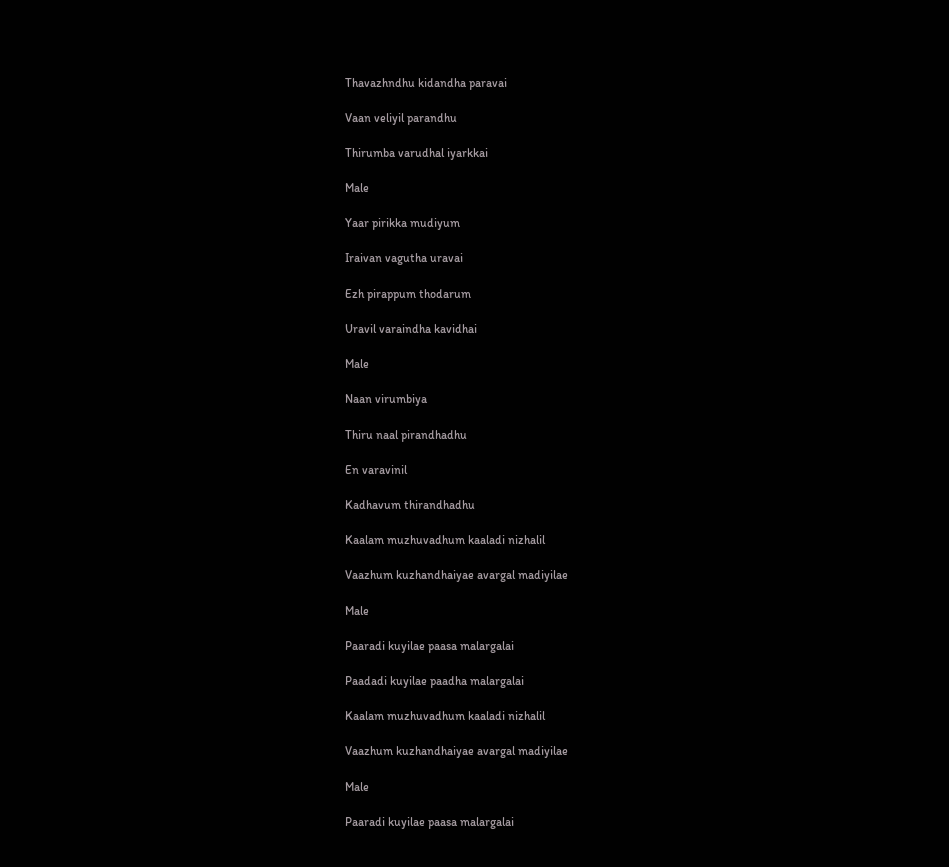Thavazhndhu kidandha paravai

Vaan veliyil parandhu

Thirumba varudhal iyarkkai

Male

Yaar pirikka mudiyum

Iraivan vagutha uravai

Ezh pirappum thodarum

Uravil varaindha kavidhai

Male

Naan virumbiya

Thiru naal pirandhadhu

En varavinil

Kadhavum thirandhadhu

Kaalam muzhuvadhum kaaladi nizhalil

Vaazhum kuzhandhaiyae avargal madiyilae

Male

Paaradi kuyilae paasa malargalai

Paadadi kuyilae paadha malargalai

Kaalam muzhuvadhum kaaladi nizhalil

Vaazhum kuzhandhaiyae avargal madiyilae

Male

Paaradi kuyilae paasa malargalai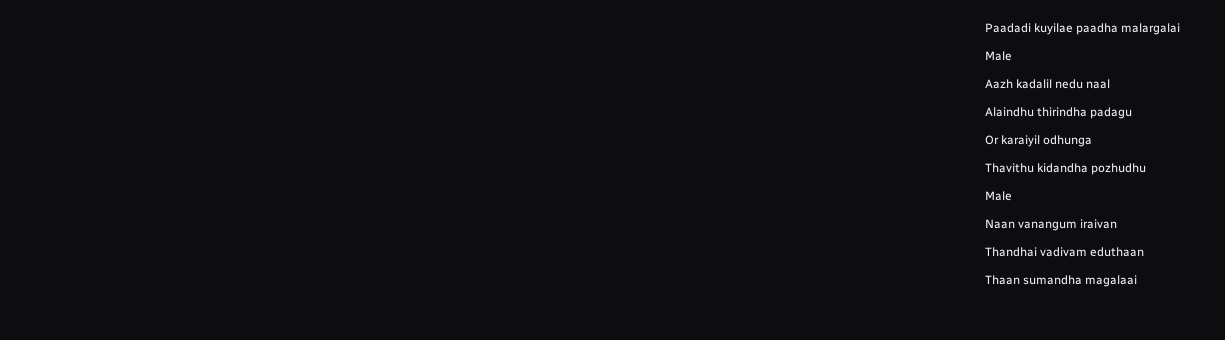Paadadi kuyilae paadha malargalai

Male

Aazh kadalil nedu naal

Alaindhu thirindha padagu

Or karaiyil odhunga

Thavithu kidandha pozhudhu

Male

Naan vanangum iraivan

Thandhai vadivam eduthaan

Thaan sumandha magalaai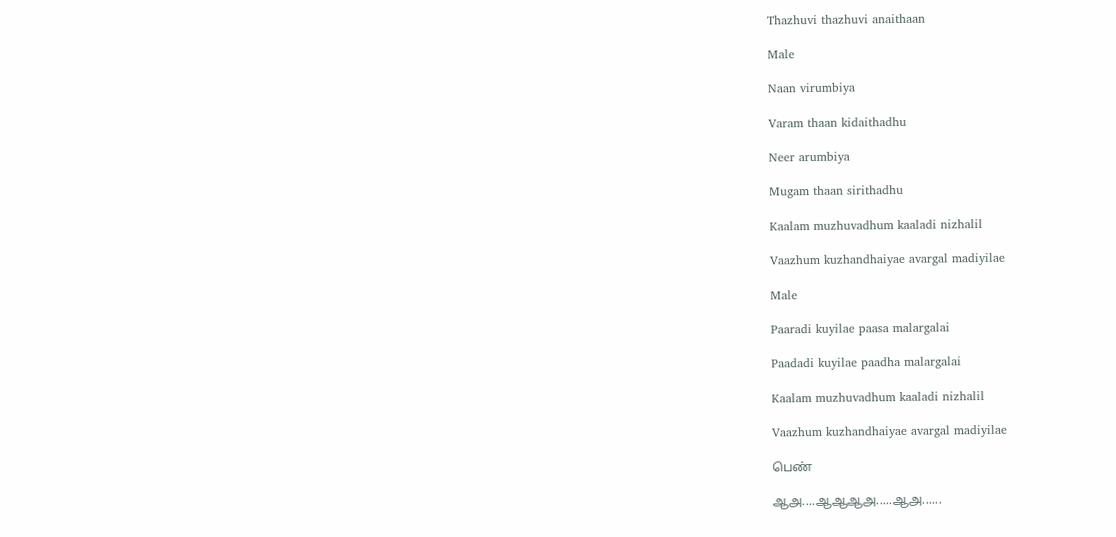Thazhuvi thazhuvi anaithaan

Male

Naan virumbiya

Varam thaan kidaithadhu

Neer arumbiya

Mugam thaan sirithadhu

Kaalam muzhuvadhum kaaladi nizhalil

Vaazhum kuzhandhaiyae avargal madiyilae

Male

Paaradi kuyilae paasa malargalai

Paadadi kuyilae paadha malargalai

Kaalam muzhuvadhum kaaladi nizhalil

Vaazhum kuzhandhaiyae avargal madiyilae

பெண்

ஆஅ....ஆஆஆஅ.....ஆஅ......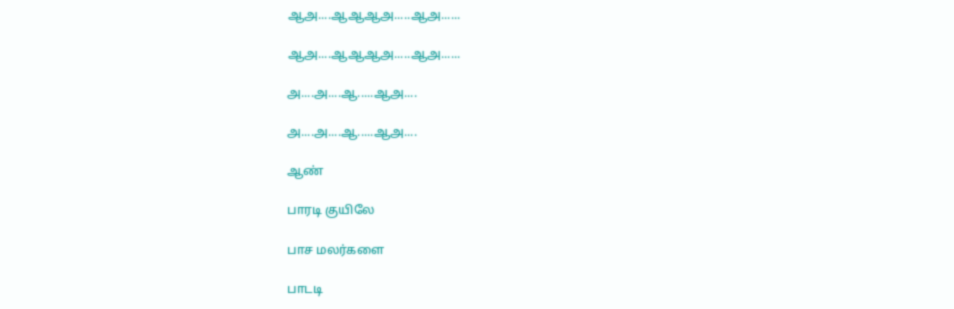ஆஅ....ஆஆஆஅ.....ஆஅ......

ஆஅ....ஆஆஆஅ.....ஆஅ......

அ....அ....ஆ.....ஆஅ....

அ....அ....ஆ.....ஆஅ....

ஆண்

பாரடி குயிலே

பாச மலர்களை

பாடடி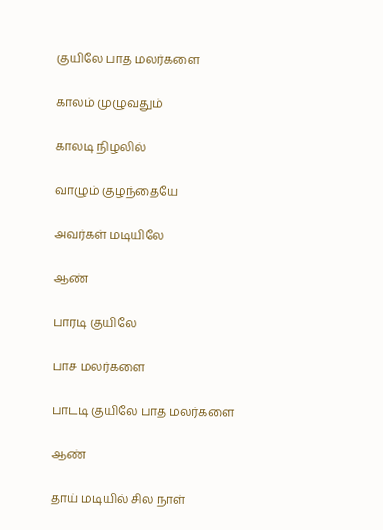குயிலே பாத மலர்களை

காலம் முழுவதும்

காலடி நிழலில்

வாழும் குழந்தையே

அவர்கள் மடியிலே

ஆண்

பாரடி குயிலே

பாச மலர்களை

பாடடி குயிலே பாத மலர்களை

ஆண்

தாய் மடியில் சில நாள்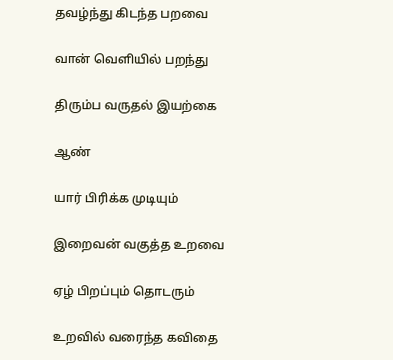தவழ்ந்து கிடந்த பறவை

வான் வெளியில் பறந்து

திரும்ப வருதல் இயற்கை

ஆண்

யார் பிரிக்க முடியும்

இறைவன் வகுத்த உறவை

ஏழ் பிறப்பும் தொடரும்

உறவில் வரைந்த கவிதை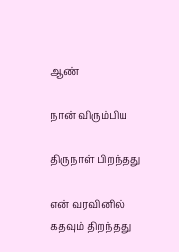ஆண்

நான் விரும்பிய

திருநாள் பிறந்தது

என் வரவினில் கதவும் திறந்தது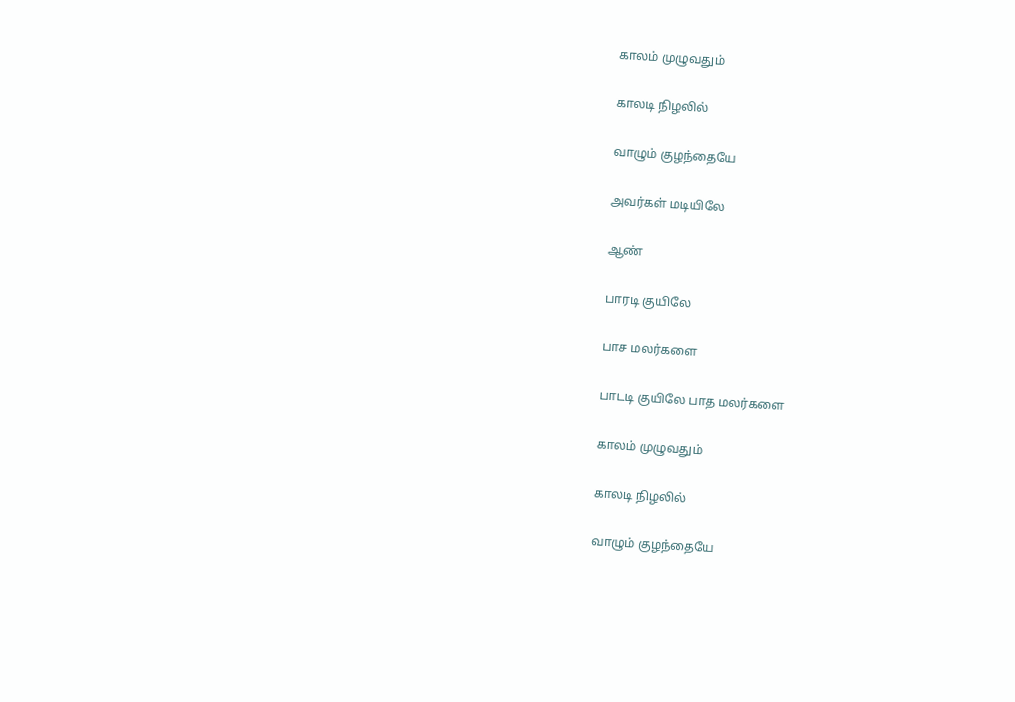காலம் முழுவதும்

காலடி நிழலில்

வாழும் குழந்தையே

அவர்கள் மடியிலே

ஆண்

பாரடி குயிலே

பாச மலர்களை

பாடடி குயிலே பாத மலர்களை

காலம் முழுவதும்

காலடி நிழலில்

வாழும் குழந்தையே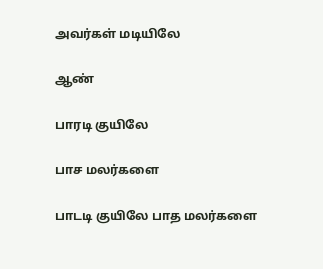அவர்கள் மடியிலே

ஆண்

பாரடி குயிலே

பாச மலர்களை

பாடடி குயிலே பாத மலர்களை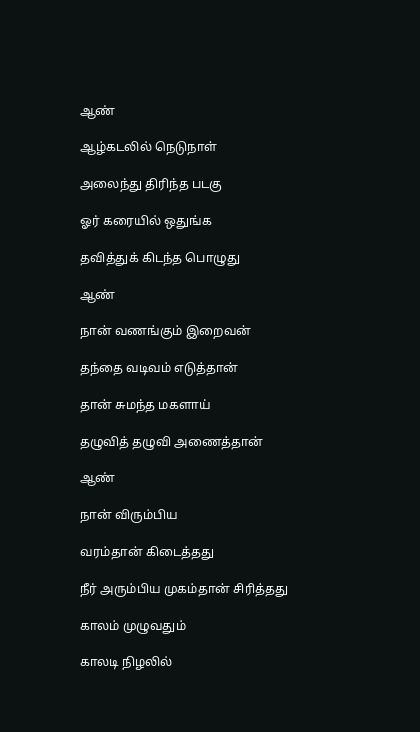ஆண்

ஆழ்கடலில் நெடுநாள்

அலைந்து திரிந்த படகு

ஓர் கரையில் ஒதுங்க

தவித்துக் கிடந்த பொழுது

ஆண்

நான் வணங்கும் இறைவன்

தந்தை வடிவம் எடுத்தான்

தான் சுமந்த மகளாய்

தழுவித் தழுவி அணைத்தான்

ஆண்

நான் விரும்பிய

வரம்தான் கிடைத்தது

நீர் அரும்பிய முகம்தான் சிரித்தது

காலம் முழுவதும்

காலடி நிழலில்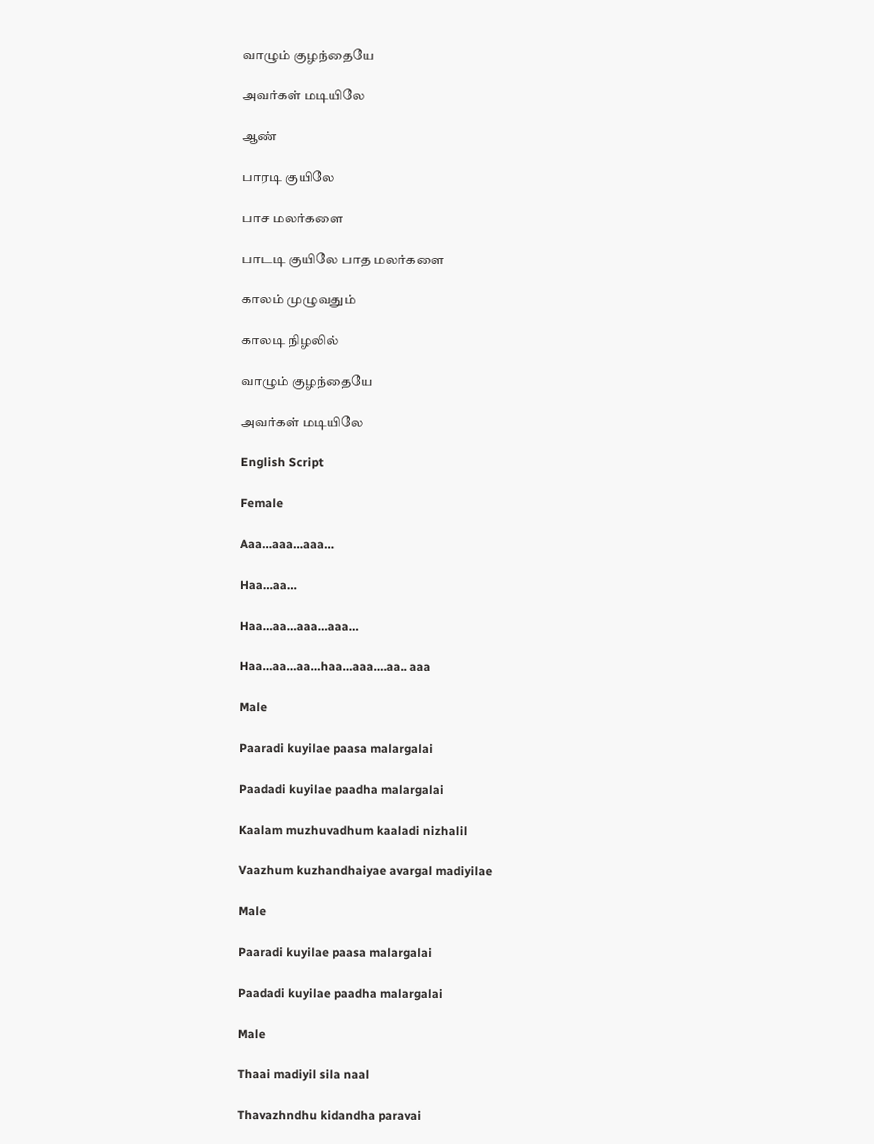வாழும் குழந்தையே

அவர்கள் மடியிலே

ஆண்

பாரடி குயிலே

பாச மலர்களை

பாடடி குயிலே பாத மலர்களை

காலம் முழுவதும்

காலடி நிழலில்

வாழும் குழந்தையே

அவர்கள் மடியிலே

English Script

Female

Aaa…aaa…aaa…

Haa…aa…

Haa…aa…aaa…aaa…

Haa…aa…aa…haa…aaa….aa.. aaa

Male

Paaradi kuyilae paasa malargalai

Paadadi kuyilae paadha malargalai

Kaalam muzhuvadhum kaaladi nizhalil

Vaazhum kuzhandhaiyae avargal madiyilae

Male

Paaradi kuyilae paasa malargalai

Paadadi kuyilae paadha malargalai

Male

Thaai madiyil sila naal

Thavazhndhu kidandha paravai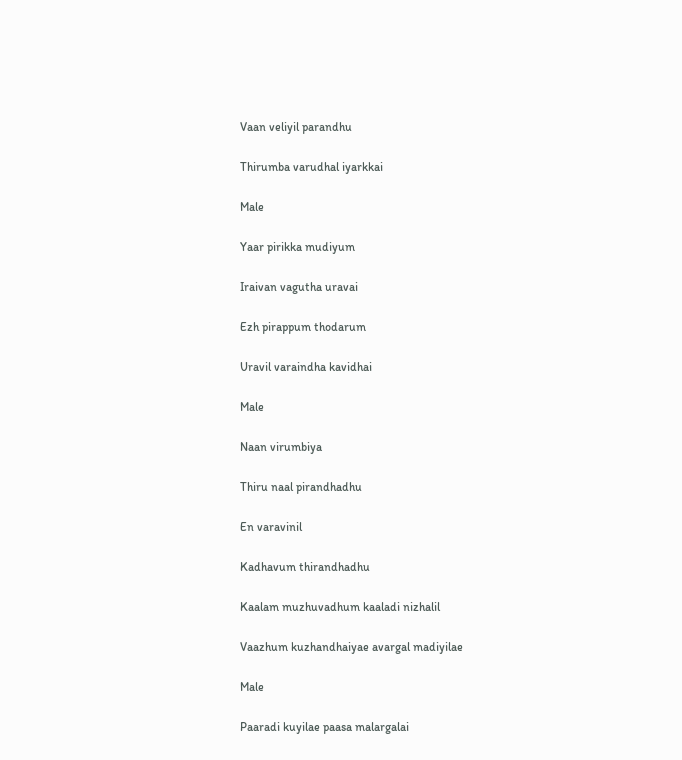Vaan veliyil parandhu

Thirumba varudhal iyarkkai

Male

Yaar pirikka mudiyum

Iraivan vagutha uravai

Ezh pirappum thodarum

Uravil varaindha kavidhai

Male

Naan virumbiya

Thiru naal pirandhadhu

En varavinil

Kadhavum thirandhadhu

Kaalam muzhuvadhum kaaladi nizhalil

Vaazhum kuzhandhaiyae avargal madiyilae

Male

Paaradi kuyilae paasa malargalai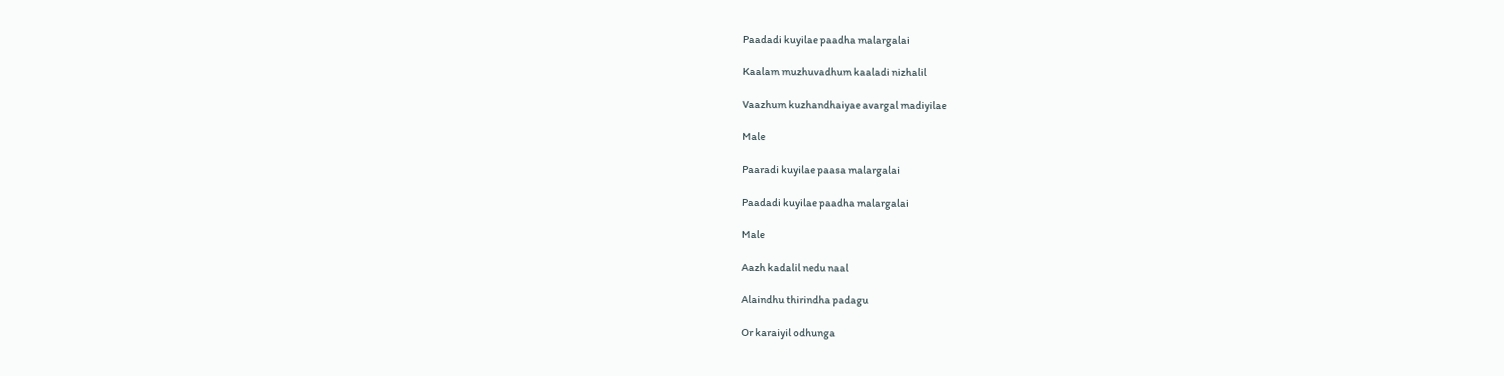Paadadi kuyilae paadha malargalai

Kaalam muzhuvadhum kaaladi nizhalil

Vaazhum kuzhandhaiyae avargal madiyilae

Male

Paaradi kuyilae paasa malargalai

Paadadi kuyilae paadha malargalai

Male

Aazh kadalil nedu naal

Alaindhu thirindha padagu

Or karaiyil odhunga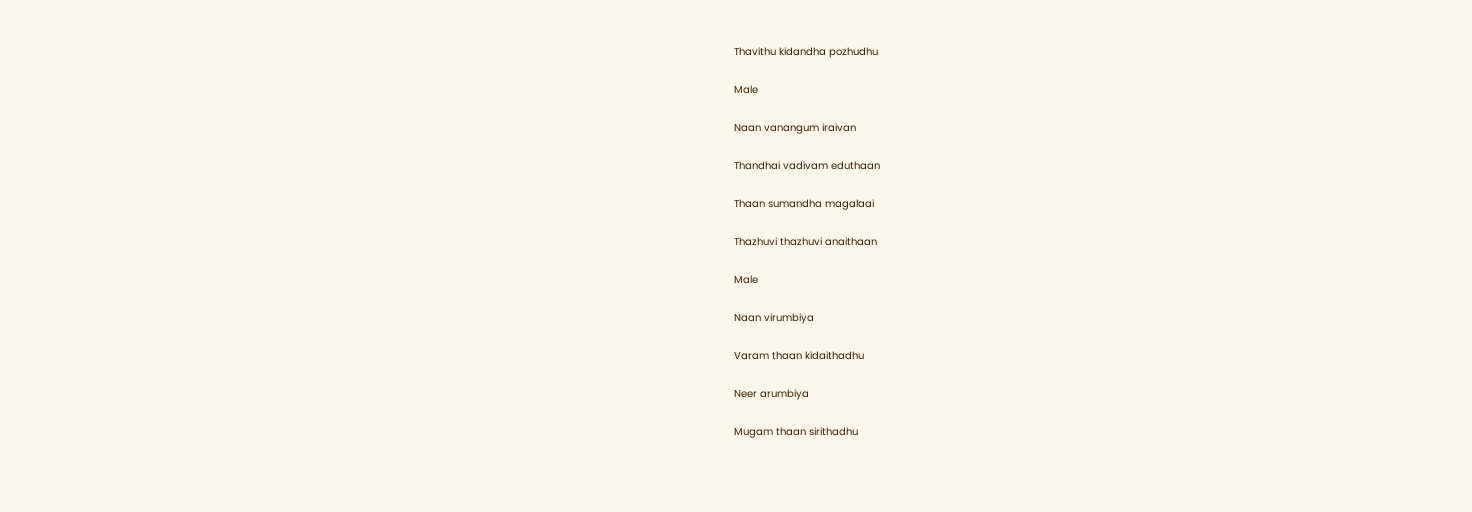Thavithu kidandha pozhudhu

Male

Naan vanangum iraivan

Thandhai vadivam eduthaan

Thaan sumandha magalaai

Thazhuvi thazhuvi anaithaan

Male

Naan virumbiya

Varam thaan kidaithadhu

Neer arumbiya

Mugam thaan sirithadhu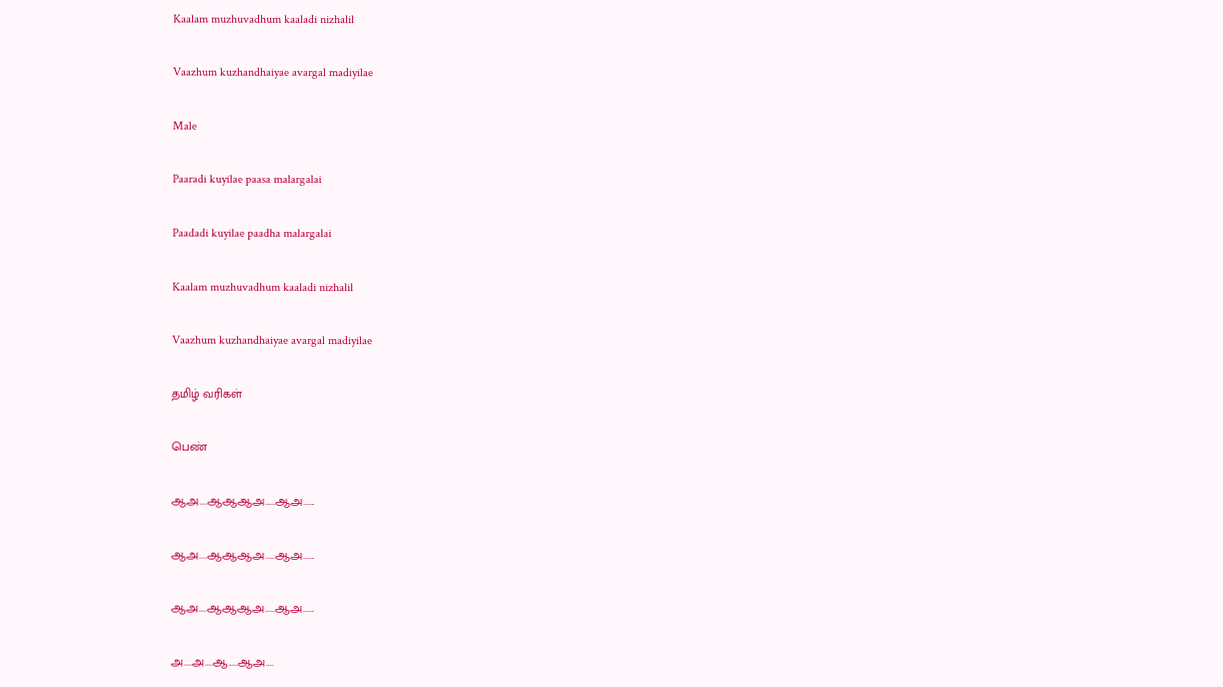Kaalam muzhuvadhum kaaladi nizhalil

Vaazhum kuzhandhaiyae avargal madiyilae

Male

Paaradi kuyilae paasa malargalai

Paadadi kuyilae paadha malargalai

Kaalam muzhuvadhum kaaladi nizhalil

Vaazhum kuzhandhaiyae avargal madiyilae

தமிழ் வரிகள்

பெண்

ஆஅ....ஆஆஆஅ.....ஆஅ......

ஆஅ....ஆஆஆஅ.....ஆஅ......

ஆஅ....ஆஆஆஅ.....ஆஅ......

அ....அ....ஆ.....ஆஅ....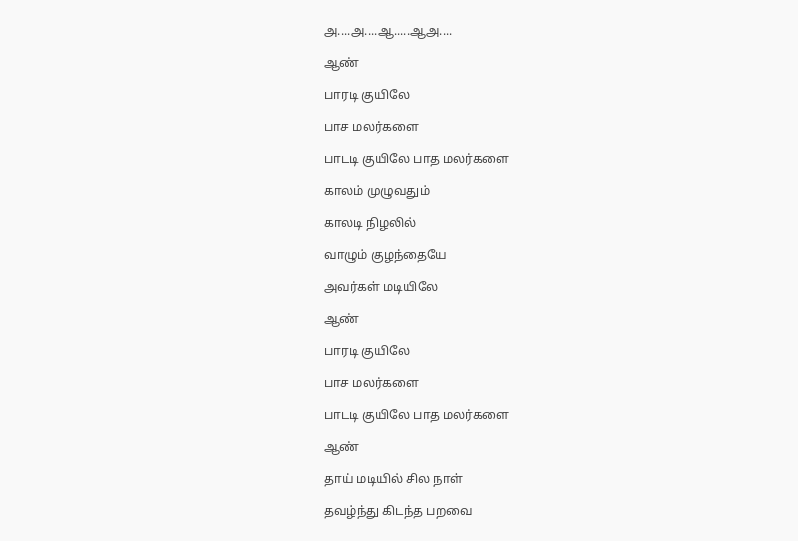அ....அ....ஆ.....ஆஅ....

ஆண்

பாரடி குயிலே

பாச மலர்களை

பாடடி குயிலே பாத மலர்களை

காலம் முழுவதும்

காலடி நிழலில்

வாழும் குழந்தையே

அவர்கள் மடியிலே

ஆண்

பாரடி குயிலே

பாச மலர்களை

பாடடி குயிலே பாத மலர்களை

ஆண்

தாய் மடியில் சில நாள்

தவழ்ந்து கிடந்த பறவை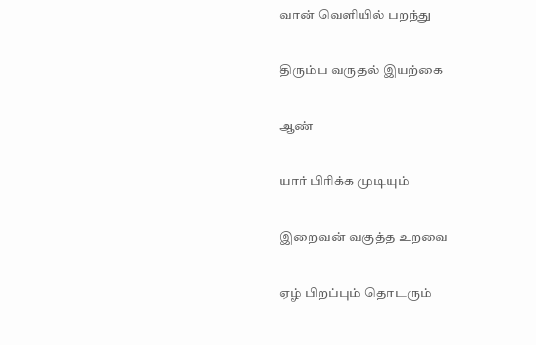வான் வெளியில் பறந்து

திரும்ப வருதல் இயற்கை

ஆண்

யார் பிரிக்க முடியும்

இறைவன் வகுத்த உறவை

ஏழ் பிறப்பும் தொடரும்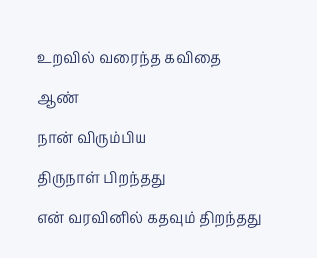உறவில் வரைந்த கவிதை

ஆண்

நான் விரும்பிய

திருநாள் பிறந்தது

என் வரவினில் கதவும் திறந்தது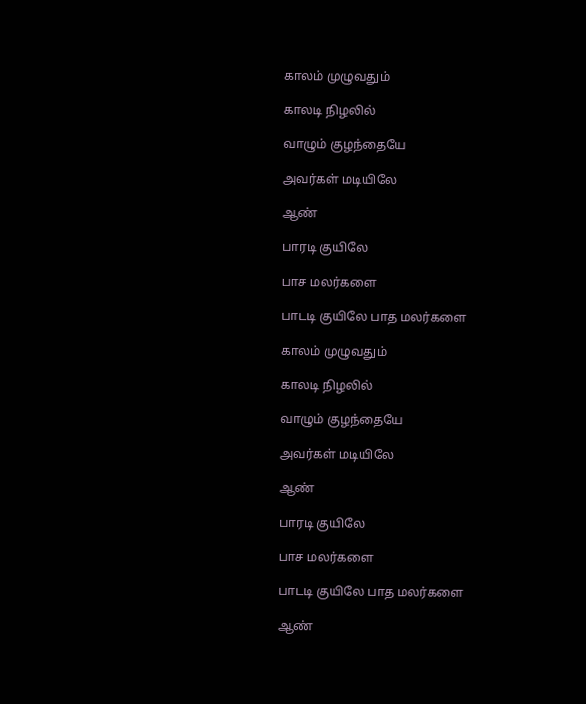காலம் முழுவதும்

காலடி நிழலில்

வாழும் குழந்தையே

அவர்கள் மடியிலே

ஆண்

பாரடி குயிலே

பாச மலர்களை

பாடடி குயிலே பாத மலர்களை

காலம் முழுவதும்

காலடி நிழலில்

வாழும் குழந்தையே

அவர்கள் மடியிலே

ஆண்

பாரடி குயிலே

பாச மலர்களை

பாடடி குயிலே பாத மலர்களை

ஆண்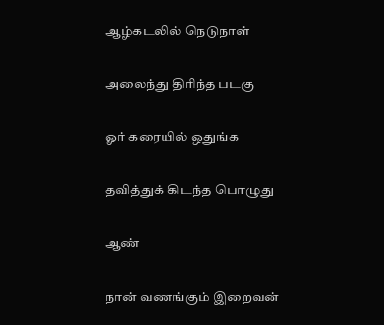ஆழ்கடலில் நெடுநாள்

அலைந்து திரிந்த படகு

ஓர் கரையில் ஒதுங்க

தவித்துக் கிடந்த பொழுது

ஆண்

நான் வணங்கும் இறைவன்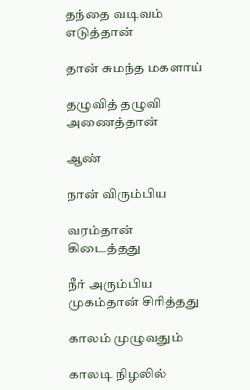தந்தை வடிவம் எடுத்தான்

தான் சுமந்த மகளாய்

தழுவித் தழுவி அணைத்தான்

ஆண்

நான் விரும்பிய

வரம்தான் கிடைத்தது

நீர் அரும்பிய முகம்தான் சிரித்தது

காலம் முழுவதும்

காலடி நிழலில்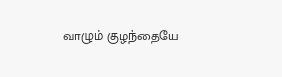வாழும் குழந்தையே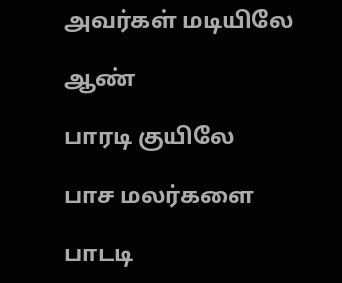அவர்கள் மடியிலே

ஆண்

பாரடி குயிலே

பாச மலர்களை

பாடடி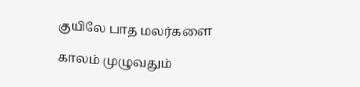குயிலே பாத மலர்களை

காலம் முழுவதும்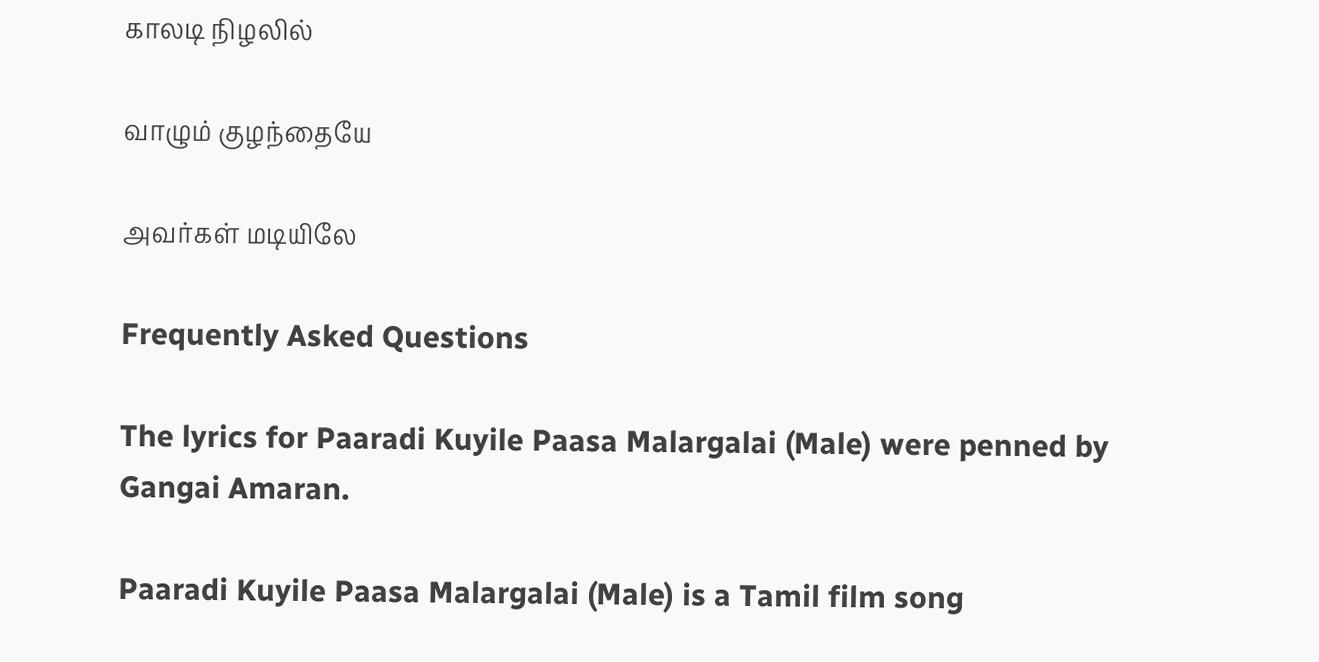காலடி நிழலில்

வாழும் குழந்தையே

அவர்கள் மடியிலே

Frequently Asked Questions

The lyrics for Paaradi Kuyile Paasa Malargalai (Male) were penned by Gangai Amaran.

Paaradi Kuyile Paasa Malargalai (Male) is a Tamil film song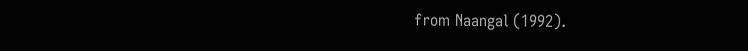from Naangal (1992).